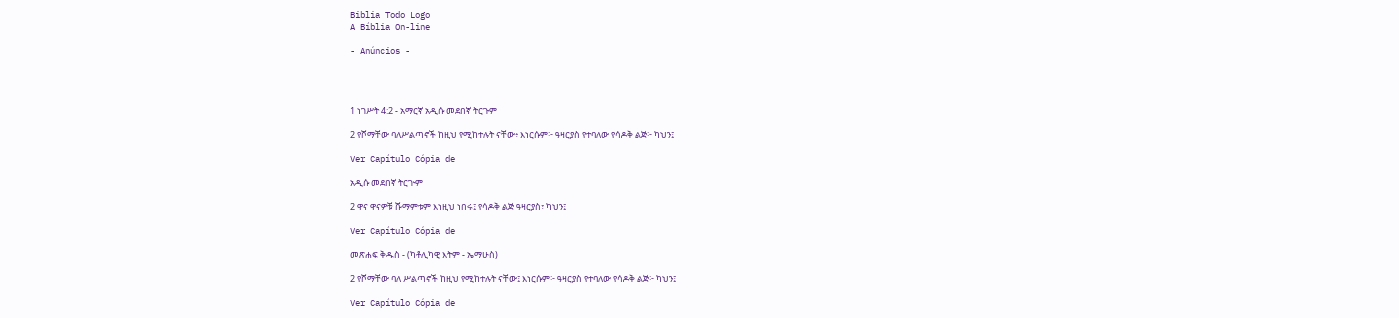Biblia Todo Logo
A Bíblia On-line

- Anúncios -




1 ነገሥት 4:2 - አማርኛ አዲሱ መደበኛ ትርጉም

2 የሾማቸው ባለሥልጣኖች ከዚህ የሚከተሉት ናቸው፥ እነርሱም፦ ዓዛርያስ የተባለው የሳዶቅ ልጅ፦ ካህን፤

Ver Capítulo Cópia de

አዲሱ መደበኛ ትርጒም

2 ዋና ዋናዎቹ ሹማምቱም እነዚህ ነበሩ፤ የሳዶቅ ልጅ ዓዛርያስ፣ ካህን፤

Ver Capítulo Cópia de

መጽሐፍ ቅዱስ - (ካቶሊካዊ እትም - ኤማሁስ)

2 የሾማቸው ባለ ሥልጣኖች ከዚህ የሚከተሉት ናቸው፤ እነርሱም፦ ዓዛርያስ የተባለው የሳዶቅ ልጅ፦ ካህን፤

Ver Capítulo Cópia de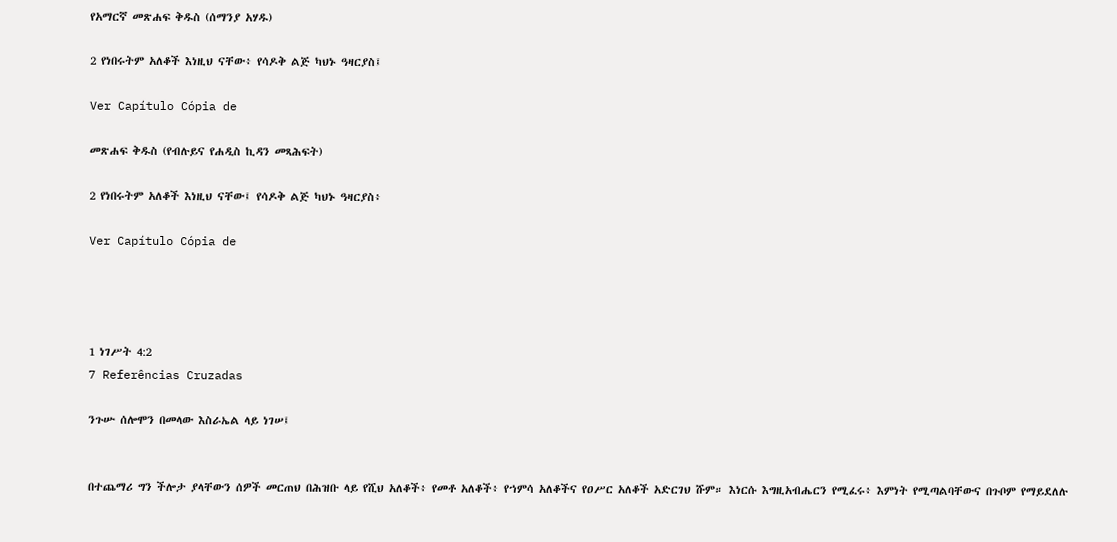የአማርኛ መጽሐፍ ቅዱስ (ሰማንያ አሃዱ)

2 የነበሩትም አለቆች እነዚህ ናቸው፥ የሳዶቅ ልጅ ካህኑ ዓዛርያስ፤

Ver Capítulo Cópia de

መጽሐፍ ቅዱስ (የብሉይና የሐዲስ ኪዳን መጻሕፍት)

2 የነበሩትም አለቆች እነዚህ ናቸው፤ የሳዶቅ ልጅ ካህኑ ዓዛርያስ፥

Ver Capítulo Cópia de




1 ነገሥት 4:2
7 Referências Cruzadas

ንጉሡ ሰሎሞን በመላው እስራኤል ላይ ነገሠ፤


በተጨማሪ ግን ችሎታ ያላቸውን ሰዎች መርጠህ በሕዝቡ ላይ የሺህ አለቆች፥ የመቶ አለቆች፥ የኀምሳ አለቆችና የዐሥር አለቆች አድርገህ ሹም። እነርሱ እግዚአብሔርን የሚፈሩ፥ እምነት የሚጣልባቸውና በጉቦም የማይደለሉ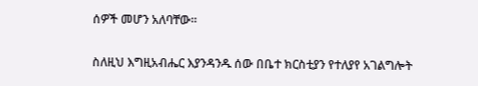ሰዎች መሆን አለባቸው።


ስለዚህ እግዚአብሔር እያንዳንዱ ሰው በቤተ ክርስቲያን የተለያየ አገልግሎት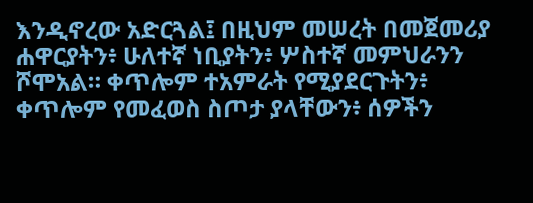እንዲኖረው አድርጓል፤ በዚህም መሠረት በመጀመሪያ ሐዋርያትን፥ ሁለተኛ ነቢያትን፥ ሦስተኛ መምህራንን ሾሞአል። ቀጥሎም ተአምራት የሚያደርጉትን፥ ቀጥሎም የመፈወስ ስጦታ ያላቸውን፥ ሰዎችን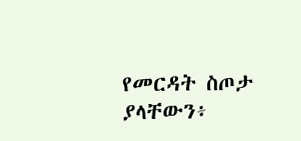የመርዳት ስጦታ ያላቸውን፥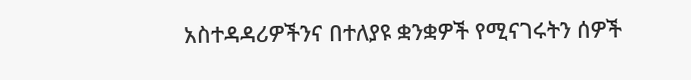አስተዳዳሪዎችንና በተለያዩ ቋንቋዎች የሚናገሩትን ሰዎች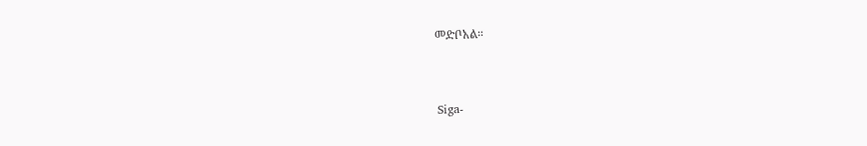መድቦአል።


Siga-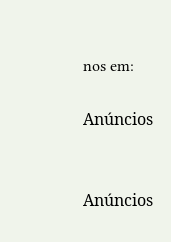nos em:

Anúncios


Anúncios